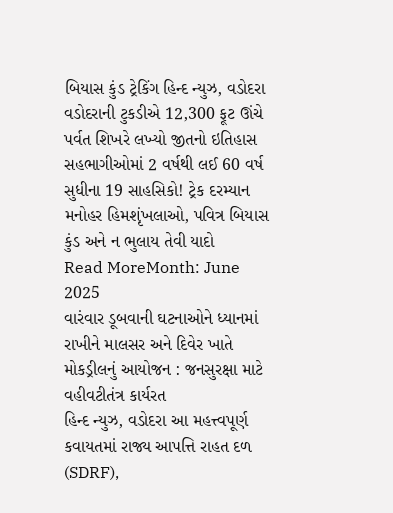બિયાસ કુંડ ટ્રેકિંગ હિન્દ ન્યુઝ, વડોદરા વડોદરાની ટુકડીએ 12,300 ફૂટ ઊંચે પર્વત શિખરે લખ્યો જીતનો ઇતિહાસ સહભાગીઓમાં 2 વર્ષથી લઈ 60 વર્ષ સુધીના 19 સાહસિકો! ટ્રેક દરમ્યાન મનોહર હિમશૃંખલાઓ, પવિત્ર બિયાસ કુંડ અને ન ભુલાય તેવી યાદો
Read MoreMonth: June 2025
વારંવાર ડૂબવાની ઘટનાઓને ધ્યાનમાં રાખીને માલસર અને દિવેર ખાતે મોકડ્રીલનું આયોજન : જનસુરક્ષા માટે વહીવટીતંત્ર કાર્યરત
હિન્દ ન્યુઝ, વડોદરા આ મહત્ત્વપૂર્ણ કવાયતમાં રાજ્ય આપત્તિ રાહત દળ (SDRF),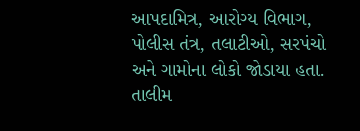આપદામિત્ર, આરોગ્ય વિભાગ, પોલીસ તંત્ર, તલાટીઓ, સરપંચો અને ગામોના લોકો જોડાયા હતા. તાલીમ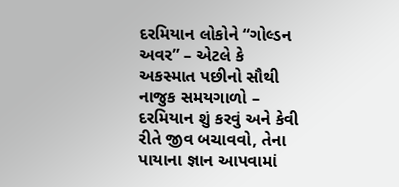દરમિયાન લોકોને “ગોલ્ડન અવર” – એટલે કે અકસ્માત પછીનો સૌથી નાજુક સમયગાળો – દરમિયાન શું કરવું અને કેવી રીતે જીવ બચાવવો, તેના પાયાના જ્ઞાન આપવામાં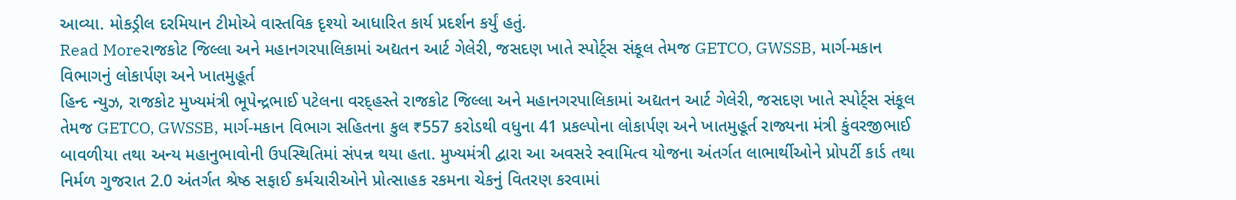આવ્યા. મોકડ્રીલ દરમિયાન ટીમોએ વાસ્તવિક દૃશ્યો આધારિત કાર્ય પ્રદર્શન કર્યું હતું.
Read Moreરાજકોટ જિલ્લા અને મહાનગરપાલિકામાં અદ્યતન આર્ટ ગેલેરી, જસદણ ખાતે સ્પોર્ટ્સ સંકૂલ તેમજ GETCO, GWSSB, માર્ગ-મકાન વિભાગનું લોકાર્પણ અને ખાતમુહૂર્ત
હિન્દ ન્યુઝ, રાજકોટ મુખ્યમંત્રી ભૂપેન્દ્રભાઈ પટેલના વરદ્હસ્તે રાજકોટ જિલ્લા અને મહાનગરપાલિકામાં અદ્યતન આર્ટ ગેલેરી, જસદણ ખાતે સ્પોર્ટ્સ સંકૂલ તેમજ GETCO, GWSSB, માર્ગ-મકાન વિભાગ સહિતના કુલ ₹557 કરોડથી વધુના 41 પ્રકલ્પોના લોકાર્પણ અને ખાતમુહૂર્ત રાજ્યના મંત્રી કુંવરજીભાઈ બાવળીયા તથા અન્ય મહાનુભાવોની ઉપસ્થિતિમાં સંપન્ન થયા હતા. મુખ્યમંત્રી દ્વારા આ અવસરે સ્વામિત્વ યોજના અંતર્ગત લાભાર્થીઓને પ્રોપર્ટી કાર્ડ તથા નિર્મળ ગુજરાત 2.0 અંતર્ગત શ્રેષ્ઠ સફાઈ કર્મચારીઓને પ્રોત્સાહક રકમના ચેકનું વિતરણ કરવામાં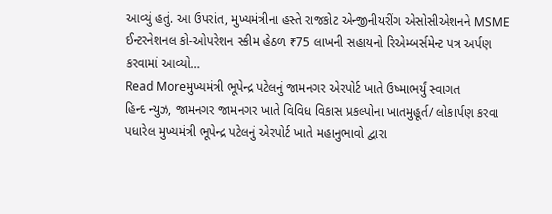આવ્યું હતું. આ ઉપરાંત, મુખ્યમંત્રીના હસ્તે રાજકોટ એન્જીનીયરીંગ એસોસીએશનને MSME ઈન્ટરનેશનલ કો-ઓપરેશન સ્કીમ હેઠળ ₹75 લાખની સહાયનો રિએમ્બર્સમેન્ટ પત્ર અર્પણ કરવામાં આવ્યો…
Read Moreમુખ્યમંત્રી ભૂપેન્દ્ર પટેલનું જામનગર એરપોર્ટ ખાતે ઉષ્માભર્યું સ્વાગત
હિન્દ ન્યુઝ, જામનગર જામનગર ખાતે વિવિધ વિકાસ પ્રકલ્પોના ખાતમુહૂર્ત/ લોકાર્પણ કરવા પધારેલ મુખ્યમંત્રી ભૂપેન્દ્ર પટેલનું એરપોર્ટ ખાતે મહાનુભાવો દ્વારા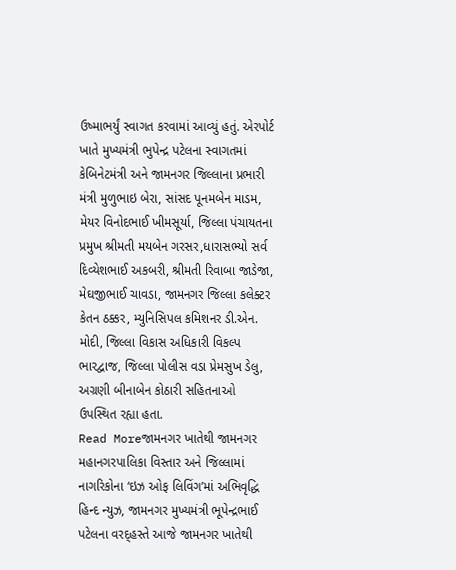ઉષ્માભર્યું સ્વાગત કરવામાં આવ્યું હતું. એરપોર્ટ ખાતે મુખ્યમંત્રી ભુપેન્દ્ર પટેલના સ્વાગતમાં કેબિનેટમંત્રી અને જામનગર જિલ્લાના પ્રભારી મંત્રી મુળુભાઇ બેરા, સાંસદ પૂનમબેન માડમ, મેયર વિનોદભાઈ ખીમસૂર્યા, જિલ્લા પંચાયતના પ્રમુખ શ્રીમતી મયબેન ગરસર,ધારાસભ્યો સર્વ દિવ્યેશભાઈ અકબરી, શ્રીમતી રિવાબા જાડેજા, મેઘજીભાઈ ચાવડા, જામનગર જિલ્લા કલેક્ટર કેતન ઠક્કર, મ્યુનિસિપલ કમિશનર ડી.એન. મોદી, જિલ્લા વિકાસ અધિકારી વિકલ્પ ભારદ્વાજ, જિલ્લા પોલીસ વડા પ્રેમસુખ ડેલુ, અગ્રણી બીનાબેન કોઠારી સહિતનાઓ ઉપસ્થિત રહ્યા હતા.
Read Moreજામનગર ખાતેથી જામનગર મહાનગરપાલિકા વિસ્તાર અને જિલ્લામાં નાગરિકોના ‘ઇઝ ઓફ લિવિંગ’માં અભિવૃદ્ધિ
હિન્દ ન્યુઝ, જામનગર મુખ્યમંત્રી ભૂપેન્દ્રભાઈ પટેલના વરદ્હસ્તે આજે જામનગર ખાતેથી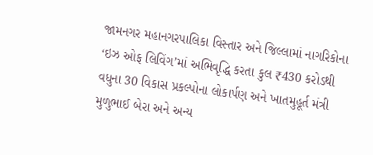જામનગર મહાનગરપાલિકા વિસ્તાર અને જિલ્લામાં નાગરિકોના ‘ઇઝ ઓફ લિવિંગ’માં અભિવૃદ્ધિ કરતા કુલ ₹430 કરોડથી વધુના 30 વિકાસ પ્રકલ્પોના લોકાર્પણ અને ખાતમુહૂર્ત મંત્રી મુળુભાઈ બેરા અને અન્ય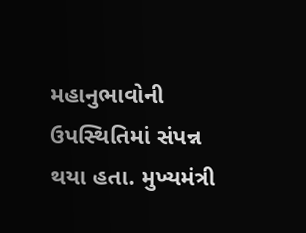મહાનુભાવોની ઉપસ્થિતિમાં સંપન્ન થયા હતા. મુખ્યમંત્રી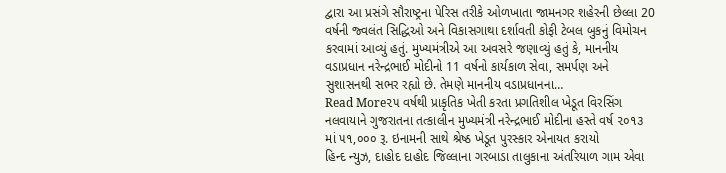દ્વારા આ પ્રસંગે સૌરાષ્ટ્રના પેરિસ તરીકે ઓળખાતા જામનગર શહેરની છેલ્લા 20 વર્ષની જ્વલંત સિદ્ધિઓ અને વિકાસગાથા દર્શાવતી કોફી ટેબલ બુકનું વિમોચન કરવામાં આવ્યું હતું. મુખ્યમંત્રીએ આ અવસરે જણાવ્યું હતું કે, માનનીય વડાપ્રધાન નરેન્દ્રભાઈ મોદીનો 11 વર્ષનો કાર્યકાળ સેવા, સમર્પણ અને સુશાસનથી સભર રહ્યો છે. તેમણે માનનીય વડાપ્રધાનના…
Read More૨૫ વર્ષથી પ્રાકૃતિક ખેતી કરતા પ્રગતિશીલ ખેડૂત વિરસિંગ નલવાયાને ગુજરાતના તત્કાલીન મુખ્યમંત્રી નરેન્દ્રભાઈ મોદીના હસ્તે વર્ષ ૨૦૧૩ માં ૫૧,૦૦૦ રૂ. ઇનામની સાથે શ્રેષ્ઠ ખેડૂત પુરસ્કાર એનાયત કરાયો
હિન્દ ન્યુઝ, દાહોદ દાહોદ જિલ્લાના ગરબાડા તાલુકાના અંતરિયાળ ગામ એવા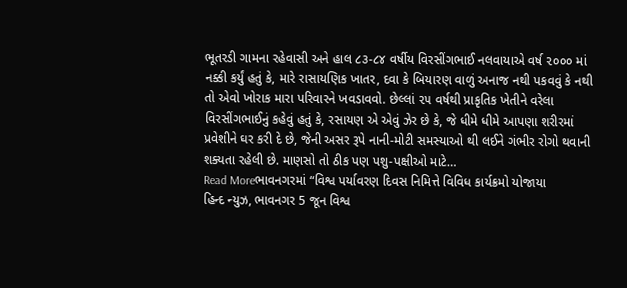ભૂતરડી ગામના રહેવાસી અને હાલ ૮૩-૮૪ વર્ષીય વિરસીંગભાઈ નલવાયાએ વર્ષ ૨૦૦૦ માં નક્કી કર્યું હતું કે, મારે રાસાયણિક ખાતર, દવા કે બિયારણ વાળું અનાજ નથી પકવવું કે નથી તો એવો ખોરાક મારા પરિવારને ખવડાવવો. છેલ્લાં ૨૫ વર્ષથી પ્રાકૃતિક ખેતીને વરેલા વિરસીંગભાઈનું કહેવું હતું કે, રસાયણ એ એવું ઝેર છે કે, જે ધીમે ધીમે આપણા શરીરમાં પ્રવેશીને ઘર કરી દે છે, જેની અસર રૂપે નાની-મોટી સમસ્યાઓ થી લઈને ગંભીર રોગો થવાની શક્યતા રહેલી છે. માણસો તો ઠીક પણ પશુ-પક્ષીઓ માટે…
Read Moreભાવનગરમાં “વિશ્વ પર્યાવરણ દિવસ નિમિત્તે વિવિધ કાર્યક્રમો યોજાયા
હિન્દ ન્યુઝ, ભાવનગર 5 જૂન વિશ્વ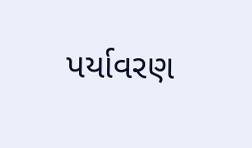પર્યાવરણ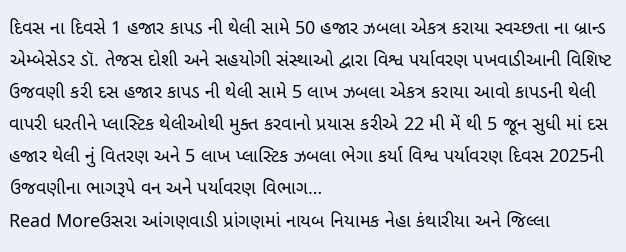દિવસ ના દિવસે 1 હજાર કાપડ ની થેલી સામે 50 હજાર ઝબલા એકત્ર કરાયા સ્વચ્છતા ના બ્રાન્ડ એમ્બેસેડર ડૉ. તેજસ દોશી અને સહયોગી સંસ્થાઓ દ્વારા વિશ્વ પર્યાવરણ પખવાડીઆની વિશિષ્ટ ઉજવણી કરી દસ હજાર કાપડ ની થેલી સામે 5 લાખ ઝબલા એકત્ર કરાયા આવો કાપડની થેલી વાપરી ધરતીને પ્લાસ્ટિક થેલીઓથી મુક્ત કરવાનો પ્રયાસ કરીએ 22 મી મેં થી 5 જૂન સુધી માં દસ હજાર થેલી નું વિતરણ અને 5 લાખ પ્લાસ્ટિક ઝબલા ભેગા કર્યા વિશ્વ પર્યાવરણ દિવસ 2025ની ઉજવણીના ભાગરૂપે વન અને પર્યાવરણ વિભાગ…
Read Moreઉસરા આંગણવાડી પ્રાંગણમાં નાયબ નિયામક નેહા કંથારીયા અને જિલ્લા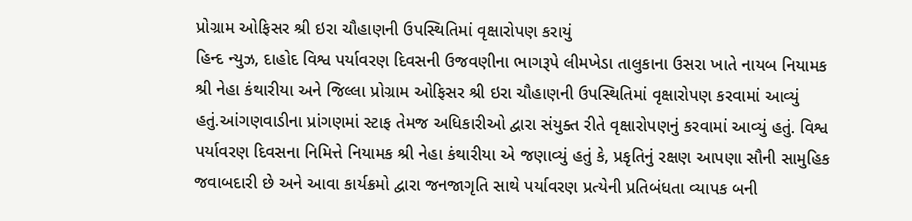પ્રોગ્રામ ઓફિસર શ્રી ઇરા ચૌહાણની ઉપસ્થિતિમાં વૃક્ષારોપણ કરાયું
હિન્દ ન્યુઝ, દાહોદ વિશ્વ પર્યાવરણ દિવસની ઉજવણીના ભાગરૂપે લીમખેડા તાલુકાના ઉસરા ખાતે નાયબ નિયામક શ્રી નેહા કંથારીયા અને જિલ્લા પ્રોગ્રામ ઓફિસર શ્રી ઇરા ચૌહાણની ઉપસ્થિતિમાં વૃક્ષારોપણ કરવામાં આવ્યું હતું.આંગણવાડીના પ્રાંગણમાં સ્ટાફ તેમજ અધિકારીઓ દ્વારા સંયુક્ત રીતે વૃક્ષારોપણનું કરવામાં આવ્યું હતું. વિશ્વ પર્યાવરણ દિવસના નિમિત્તે નિયામક શ્રી નેહા કંથારીયા એ જણાવ્યું હતું કે, પ્રકૃતિનું રક્ષણ આપણા સૌની સામુહિક જવાબદારી છે અને આવા કાર્યક્રમો દ્વારા જનજાગૃતિ સાથે પર્યાવરણ પ્રત્યેની પ્રતિબંધતા વ્યાપક બની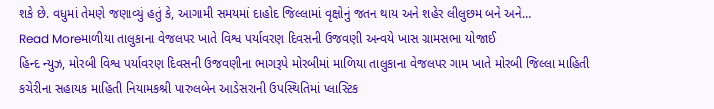શકે છે. વધુમાં તેમણે જણાવ્યું હતું કે, આગામી સમયમાં દાહોદ જિલ્લામાં વૃક્ષોનું જતન થાય અને શહેર લીલુછમ બને અને…
Read Moreમાળીયા તાલુકાના વેજલપર ખાતે વિશ્વ પર્યાવરણ દિવસની ઉજવણી અન્વયે ખાસ ગ્રામસભા યોજાઈ
હિન્દ ન્યુઝ, મોરબી વિશ્વ પર્યાવરણ દિવસની ઉજવણીના ભાગરૂપે મોરબીમાં માળિયા તાલુકાના વેજલપર ગામ ખાતે મોરબી જિલ્લા માહિતી કચેરીના સહાયક માહિતી નિયામકશ્રી પારુલબેન આડેસરાની ઉપસ્થિતિમાં પ્લાસ્ટિક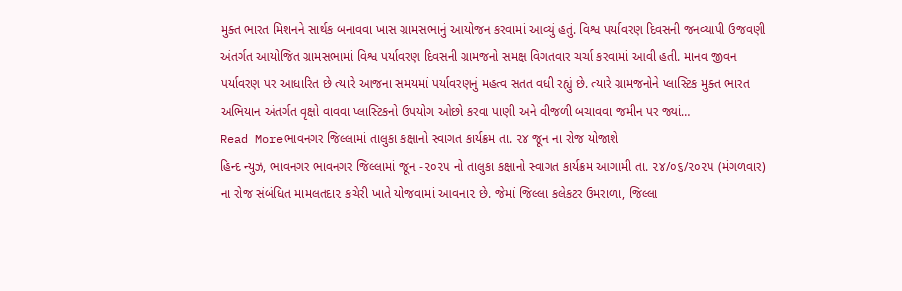મુક્ત ભારત મિશનને સાર્થક બનાવવા ખાસ ગ્રામસભાનું આયોજન કરવામાં આવ્યું હતું. વિશ્વ પર્યાવરણ દિવસની જનવ્યાપી ઉજવણી અંતર્ગત આયોજિત ગ્રામસભામાં વિશ્વ પર્યાવરણ દિવસની ગ્રામજનો સમક્ષ વિગતવાર ચર્ચા કરવામાં આવી હતી. માનવ જીવન પર્યાવરણ પર આધારિત છે ત્યારે આજના સમયમાં પર્યાવરણનું મહત્વ સતત વધી રહ્યું છે. ત્યારે ગ્રામજનોને પ્લાસ્ટિક મુક્ત ભારત અભિયાન અંતર્ગત વૃક્ષો વાવવા પ્લાસ્ટિકનો ઉપયોગ ઓછો કરવા પાણી અને વીજળી બચાવવા જમીન પર જ્યાં…
Read Moreભાવનગર જિલ્લામાં તાલુકા કક્ષાનો સ્વાગત કાર્યક્રમ તા. ૨૪ જૂન ના રોજ યોજાશે
હિન્દ ન્યુઝ, ભાવનગર ભાવનગર જિલ્લામાં જૂન -૨૦૨૫ નો તાલુકા કક્ષાનો સ્વાગત કાર્યક્રમ આગામી તા. ૨૪/૦૬/૨૦૨૫ (મંગળવાર) ના રોજ સંબંધિત મામલતદા૨ કચેરી ખાતે યોજવામાં આવના૨ છે. જેમાં જિલ્લા કલેકટર ઉમરાળા, જિલ્લા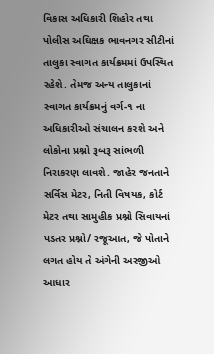વિકાસ અધિકારી શિહોર તથા પોલીસ અઘિક્ષક ભાવનગર સીટીનાં તાલુકા સ્વાગત કાર્યક્રમમાં ઉપસ્થિત રહેશે. તેમજ અન્ય તાલુકાનાં સ્વાગત કાર્યક્રમનું વર્ગ-૧ ના અધિકારીઓ સંચાલન ક૨શે અને લોકોના પ્રશ્નો રૂબરૂ સાંભળી નિરાકરણ લાવશે. જાહેર જનતાને સર્વિસ મેટર, નિતી વિષયક, કોર્ટ મેટર તથા સામુહીક પ્રશ્નો સિવાયનાં પડતર પ્રશ્નો/ રજૂઆત, જે પોતાને લગત હોય તે અંગેની અરજીઓ આધાર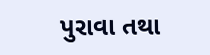પુરાવા તથા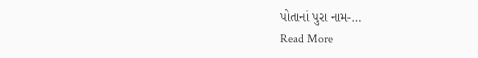પોતાનાં પુરા નામ-…
Read More